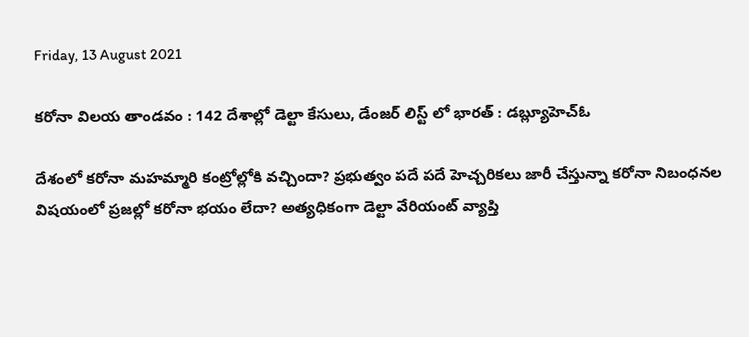Friday, 13 August 2021

కరోనా విలయ తాండవం : 142 దేశాల్లో డెల్టా కేసులు, డేంజర్ లిస్ట్ లో భారత్ : డబ్ల్యూహెచ్ఓ

దేశంలో కరోనా మహమ్మారి కంట్రోల్లోకి వచ్చిందా? ప్రభుత్వం పదే పదే హెచ్చరికలు జారీ చేస్తున్నా కరోనా నిబంధనల విషయంలో ప్రజల్లో కరోనా భయం లేదా? అత్యధికంగా డెల్టా వేరియంట్ వ్యాప్తి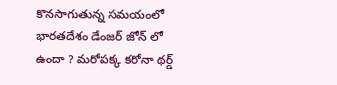కొనసాగుతున్న సమయంలో భారతదేశం డేంజర్ జోన్ లో ఉందా ? మరోపక్క కరోనా థర్డ్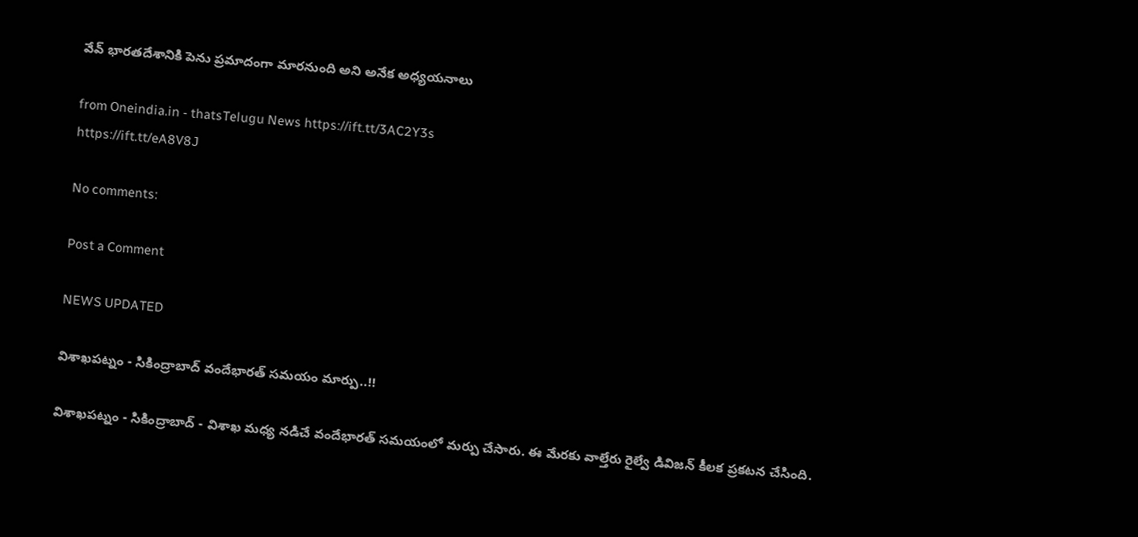వేవ్ భారతదేశానికి పెను ప్రమాదంగా మారనుంది అని అనేక అధ్యయనాలు

from Oneindia.in - thatsTelugu News https://ift.tt/3AC2Y3s
https://ift.tt/eA8V8J

No comments:

Post a Comment

NEWS UPDATED

విశాఖపట్నం - సికింద్రాబాద్ వందేభారత్ సమయం మార్పు..!!

విశాఖపట్నం - సికింద్రాబాద్ - విశాఖ మధ్య నడిచే వందేభారత్ సమయంలో మర్పు చేసారు. ఈ మేరకు వాల్తేరు రైల్వే డివిజన్ కీలక ప్రకటన చేసింది.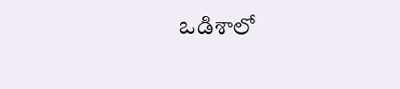ఒడిశాలో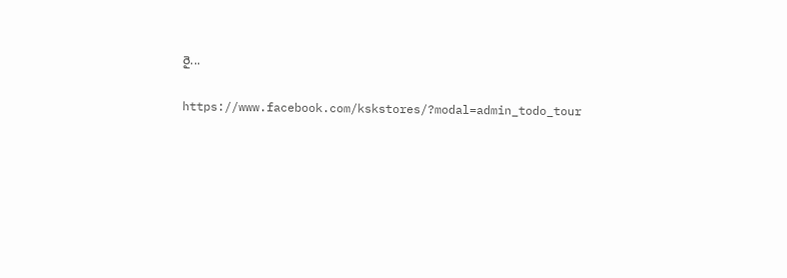రై...

https://www.facebook.com/kskstores/?modal=admin_todo_tour